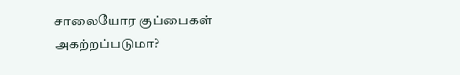சாலையோர குப்பைகள் அகற்றப்படுமா?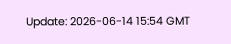Update: 2026-06-14 15:54 GMT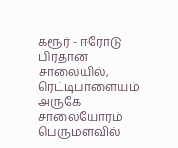கரூர் - ஈரோடு பிரதான சாலையில், ரெட்டிபாளையம் அருகே சாலையோரம் பெருமளவில்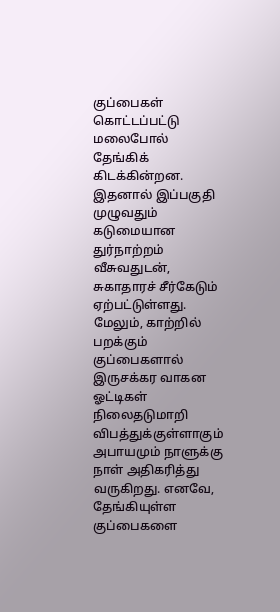குப்பைகள் கொட்டப்பட்டு மலைபோல் தேங்கிக் கிடக்கின்றன. இதனால் இப்பகுதி முழுவதும் கடுமையான துர்நாற்றம் வீசுவதுடன், சுகாதாரச் சீர்கேடும் ஏற்பட்டுள்ளது. மேலும், காற்றில் பறக்கும் குப்பைகளால் இருசக்கர வாகன ஓட்டிகள் நிலைதடுமாறி விபத்துக்குள்ளாகும் அபாயமும் நாளுக்கு நாள் அதிகரித்து வருகிறது. எனவே, தேங்கியுள்ள குப்பைகளை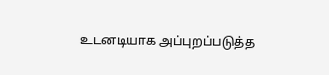உடனடியாக அப்புறப்படுத்த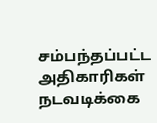சம்பந்தப்பட்ட அதிகாரிகள் நடவடிக்கை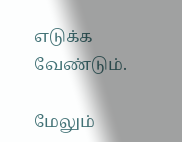எடுக்க வேண்டும்.

மேலும்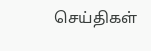செய்திகள்